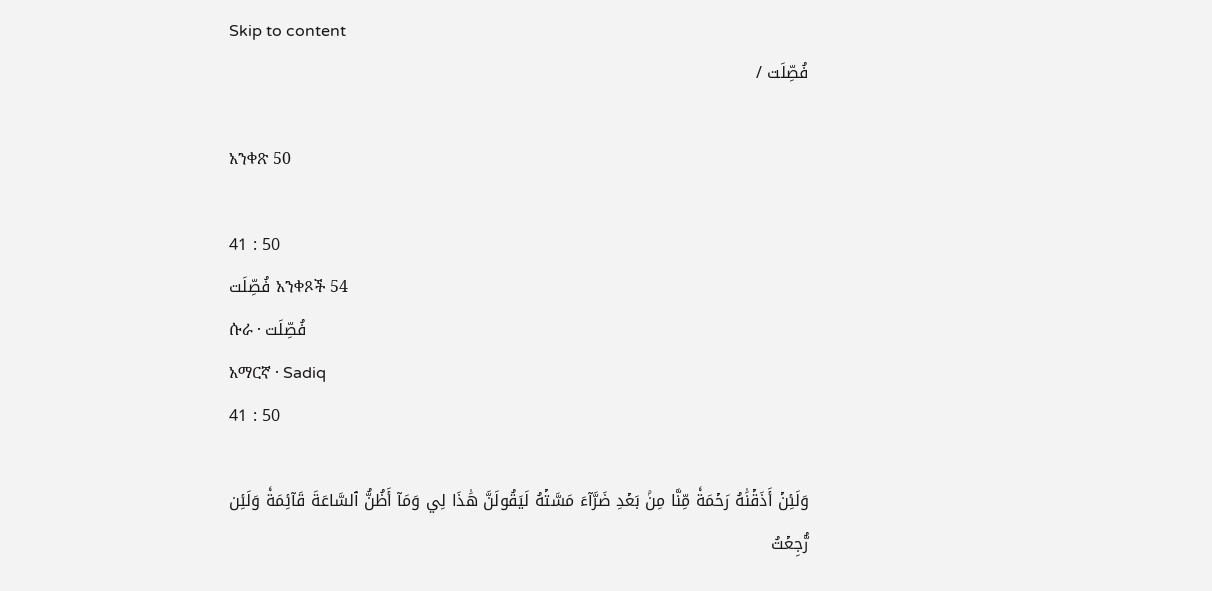Skip to content
فُصِّلَت /

አንቀጽ 50

41 : 50
فُصِّلَت አንቀጾች 54
ሱራ · فُصِّلَت
አማርኛ · Sadiq
41 : 50

وَلَئِنۡ أَذَقۡنَٰهُ رَحۡمَةٗ مِّنَّا مِنۢ بَعۡدِ ضَرَّآءَ مَسَّتۡهُ لَيَقُولَنَّ هَٰذَا لِي وَمَآ أَظُنُّ ٱلسَّاعَةَ قَآئِمَةٗ وَلَئِن رُّجِعۡتُ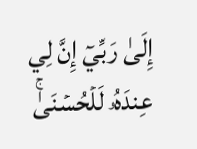إِلَىٰ رَبِّيٓ إِنَّ لِي عِندَهُۥ لَلۡحُسۡنَىٰۚ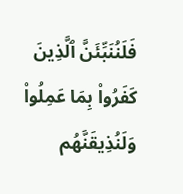فَلَنُنَبِّئَنَّ ٱلَّذِينَ كَفَرُواْ بِمَا عَمِلُواْ وَلَنُذِيقَنَّهُم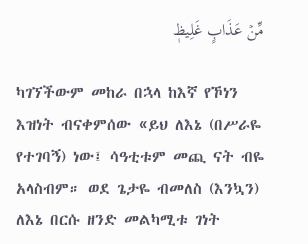مِّنۡ عَذَابٍ غَلِيظٖ

ካገኘችውም መከራ በኋላ ከእኛ የኾነን እዝነት ብናቀምሰው «ይህ ለእኔ (በሥራዬ የተገባኝ) ነው፤ ሳዓቲቱም መጪ ናት ብዬ አላስብም። ወደ ጌታዬ ብመለስ (እንኳን) ለእኔ በርሱ ዘንድ መልካሚቱ ገነት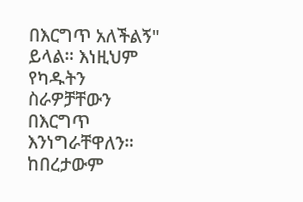በእርግጥ አለችልኝ" ይላል። እነዚህም የካዱትን ስራዎቻቸውን በእርግጥ እንነግራቸዋለን። ከበረታውም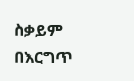ስቃይም በእርግጥ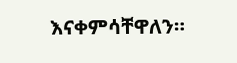እናቀምሳቸዋለን።